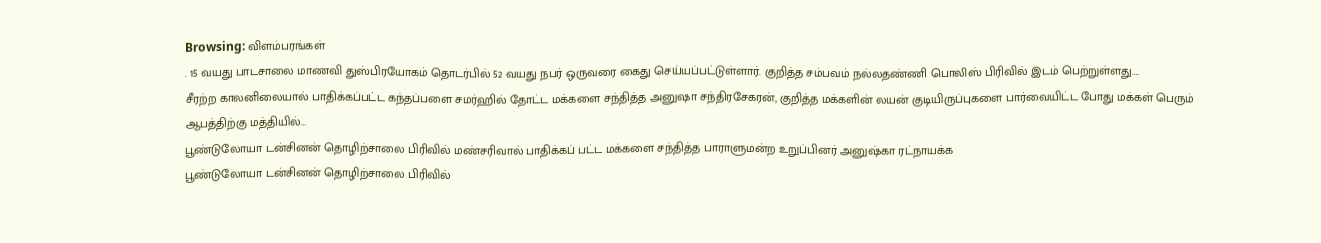Browsing: விளம்பரங்கள்
. 15 வயது பாடசாலை மாணவி துஸ்பிரயோகம் தொடர்பில் 52 வயது நபர் ஒருவரை கைது செய்யப்பட்டுள்ளார். குறித்த சம்பவம் நல்லதண்ணி பொலிஸ் பிரிவில் இடம் பெற்றுள்ளது.…
சீரற்ற காலனிலையால் பாதிக்கப்பட்ட கந்தப்பளை சமர்ஹில் தோட்ட மக்களை சந்தித்த அனுஷா சந்திரசேகரன், குறித்த மக்களின் லயன் குடியிருப்புகளை பார்வையிட்ட போது மக்கள் பெரும் ஆபத்திற்கு மத்தியில்…
பூண்டுலோயா டன்சினன் தொழிற்சாலை பிரிவில் மண்சரிவால் பாதிக்கப் பட்ட மக்களை சந்தித்த பாராளுமன்ற உறுப்பினர் அனுஷ்கா ரட்நாயக்க
பூண்டுலோயா டன்சினன் தொழிற்சாலை பிரிவில்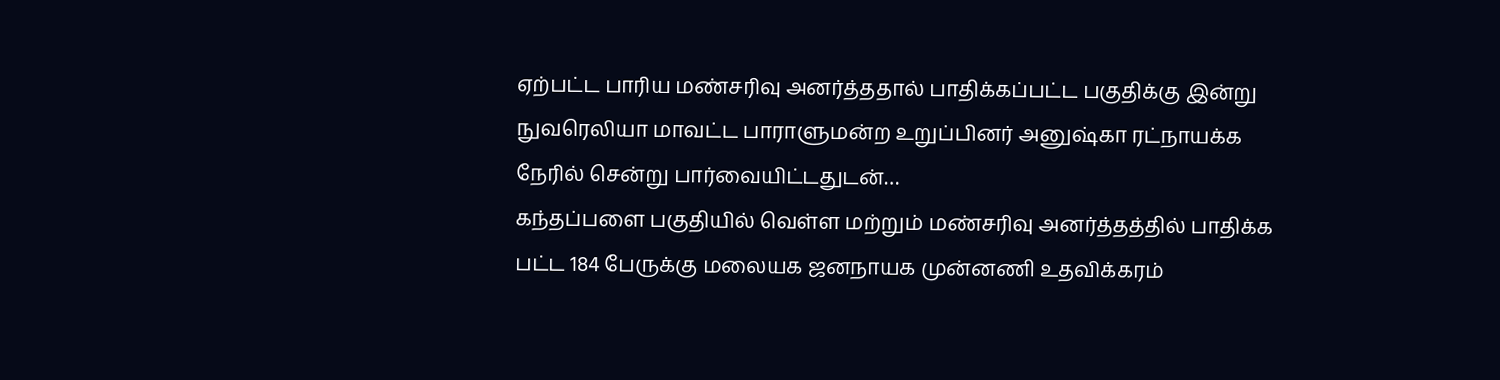ஏற்பட்ட பாரிய மண்சரிவு அனர்த்ததால் பாதிக்கப்பட்ட பகுதிக்கு இன்று நுவரெலியா மாவட்ட பாராளுமன்ற உறுப்பினர் அனுஷ்கா ரட்நாயக்க நேரில் சென்று பார்வையிட்டதுடன்…
கந்தப்பளை பகுதியில் வெள்ள மற்றும் மண்சரிவு அனர்த்தத்தில் பாதிக்க பட்ட 184 பேருக்கு மலையக ஜனநாயக முன்னணி உதவிக்கரம்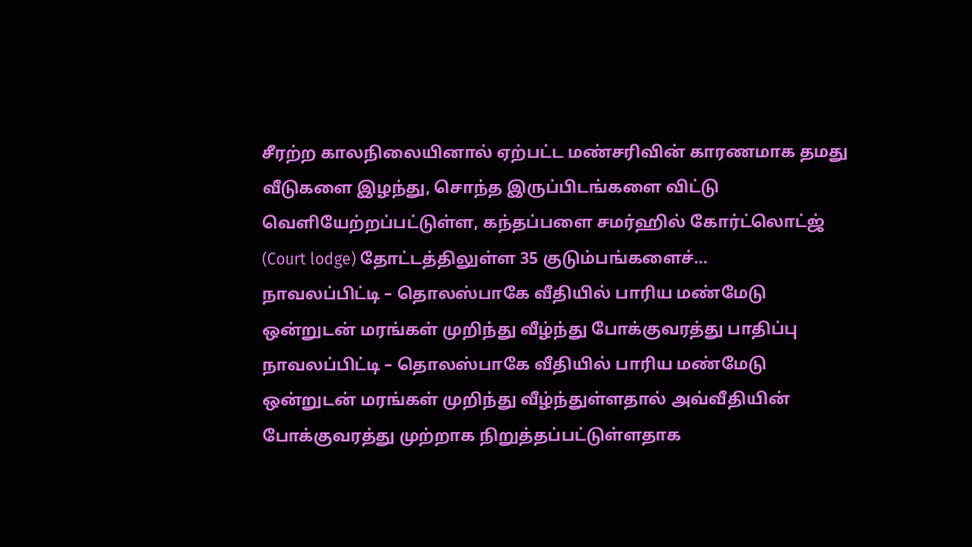சீரற்ற காலநிலையினால் ஏற்பட்ட மண்சரிவின் காரணமாக தமது வீடுகளை இழந்து, சொந்த இருப்பிடங்களை விட்டு வெளியேற்றப்பட்டுள்ள, கந்தப்பளை சமர்ஹில் கோர்ட்லொட்ஜ் (Court lodge) தோட்டத்திலுள்ள 35 குடும்பங்களைச்…
நாவலப்பிட்டி – தொலஸ்பாகே வீதியில் பாரிய மண்மேடு ஒன்றுடன் மரங்கள் முறிந்து வீழ்ந்து போக்குவரத்து பாதிப்பு
நாவலப்பிட்டி – தொலஸ்பாகே வீதியில் பாரிய மண்மேடு ஒன்றுடன் மரங்கள் முறிந்து வீழ்ந்துள்ளதால் அவ்வீதியின் போக்குவரத்து முற்றாக நிறுத்தப்பட்டுள்ளதாக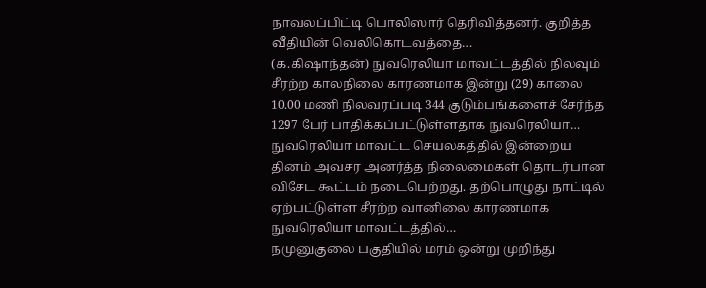நாவலப்பிட்டி பொலிஸார் தெரிவித்தனர். குறித்த வீதியின் வெலிகொடவத்தை…
(க.கிஷாந்தன்) நுவரெலியா மாவட்டத்தில் நிலவும் சீரற்ற காலநிலை காரணமாக இன்று (29) காலை 10.00 மணி நிலவரப்படி 344 குடும்பங்களைச் சேர்ந்த 1297 பேர் பாதிக்கப்பட்டுள்ளதாக நுவரெலியா…
நுவரெலியா மாவட்ட செயலகத்தில் இன்றைய தினம் அவசர அனர்த்த நிலைமைகள் தொடர்பான விசேட கூட்டம் நடைபெற்றது. தற்பொழுது நாட்டில் ஏற்பட்டுள்ள சீரற்ற வானிலை காரணமாக நுவரெலியா மாவட்டத்தில்…
நமுனுகுலை பகுதியில் மரம் ஒன்று முறிந்து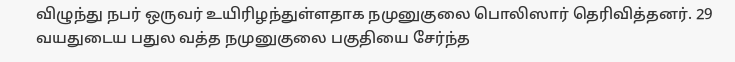விழுந்து நபர் ஒருவர் உயிரிழந்துள்ளதாக நமுனுகுலை பொலிஸார் தெரிவித்தனர். 29 வயதுடைய பதுல வத்த நமுனுகுலை பகுதியை சேர்ந்த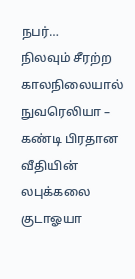நபர்…
நிலவும் சீரற்ற காலநிலையால் நுவரெலியா – கண்டி பிரதான வீதியின் லபுக்கலை குடாஓயா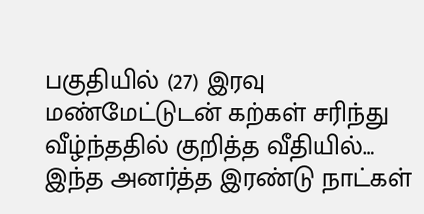பகுதியில் (27) இரவு மண்மேட்டுடன் கற்கள் சரிந்து வீழ்ந்ததில் குறித்த வீதியில்…
இந்த அனர்த்த இரண்டு நாட்கள்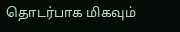தொடர்பாக மிகவும்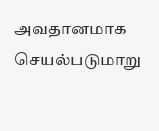அவதானமாக செயல்படுமாறு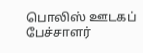பொலிஸ் ஊடகப் பேச்சாளர்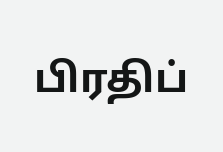பிரதிப்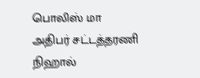பொலிஸ் மா அதிபர் சட்டத்தரணி நிஹால்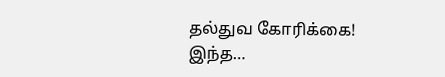தல்துவ கோரிக்கை! இந்த…